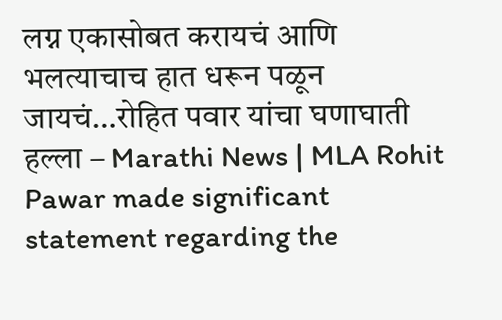लग्न एकासोबत करायचं आणि भलत्याचाच हात धरून पळून जायचं…रोहित पवार यांचा घणाघाती हल्ला – Marathi News | MLA Rohit Pawar made significant statement regarding the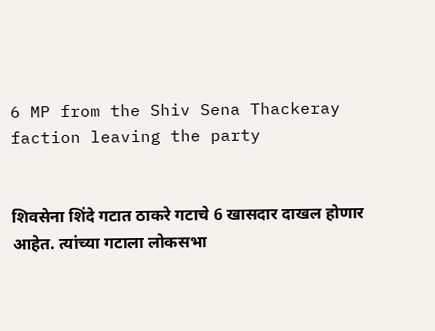6 MP from the Shiv Sena Thackeray faction leaving the party


शिवसेना शिंदे गटात ठाकरे गटाचे 6 खासदार दाखल होणार आहेत. त्यांच्या गटाला लोकसभा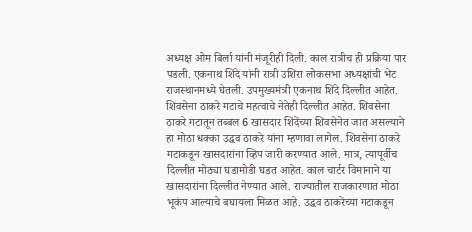अध्यक्ष ओम बिर्ला यांनी मंजूरीही दिली. काल रात्रीच ही प्रक्रिया पार पडली. एकनाथ शिंदे यांनी रात्री उशिरा लोकसभा अध्यक्षांची भेट राजस्थानमध्ये घेतली. उपमुख्यमंत्री एकनाथ शिंदे दिल्लीत आहेत. शिवसेना ठाकरे गटाचे महत्वाचे नेतेही दिल्लीत आहेत. शिवसेना ठाकरे गटातून तब्बल 6 खासदार शिंदेंच्या शिवसेनेत जात असल्याने हा मोठा धक्का उद्धव ठाकरे यांना म्हणावा लागेल. शिवसेना ठाकरे गटाकडून खासदारांना व्हिप जारी करण्यात आले. मात्र, त्यापूर्वीच दिल्लीत मोठ्या घडामोडी घडत आहेत. काल चार्टर विमानाने या खासदारांना दिल्लीत नेण्यात आले. राज्यातील राजकारणात मोठा भूकंप आल्याचे बघायला मिळत आहे. उद्धव ठाकरेंच्या गटाकडून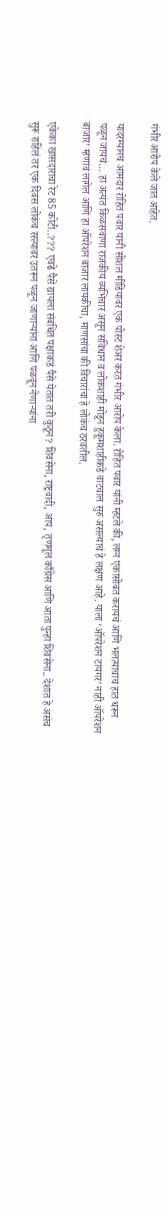गंभीर आरोप केले जात आहेत.

यादरम्यानच आमदार रोहित पवार यांनी सोशल मीडियावर एक पोस्ट शेअर करत गंभीर आरोप केला. रोहित पवार यांनी म्हटले की, लग्न एकासोबत करायचं आणि भलत्याचाच हात धरून पळून जायचं… हा अत्यंत किळसवाणा राजकीय व्यभिचार असून संविधान व लोकशाही मोडून हुकूमशाहीकडे वाटचाल सुरु असल्याचं हे लक्षण आहे. याला ‘ऑपरेशन टायगर’ नाही ऑपरेशन बाजार’ म्हणावं लागेल आणि हा ऑपरेशन बाजार लायकीचा, माणसांचा की विचारांचा हे लोकंच ठरवतील.

एकेका खासदाराचा रेट 85 कोटी..??? एवढे पैसे द्यायला संबंधित पक्षाकडं पैसे येतात तरी कुठून? शिवसेना, राष्ट्रवादी, आप, तृणमूल काँग्रेस आणि आता पुन्हा शिवसेना.. देशात हे असंच सुरू राहिलं तर एक दिवस लोकंच रस्त्यावर उतरून पळून जाणाऱ्यांना आणि पळवून नेणाऱ्यांना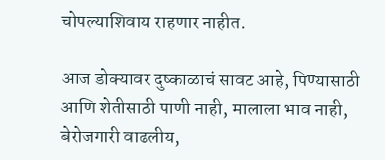चोपल्याशिवाय राहणार नाहीत.

आज डोक्यावर दुष्काळाचं सावट आहे, पिण्यासाठी आणि शेतीसाठी पाणी नाही, मालाला भाव नाही, बेरोजगारी वाढलीय,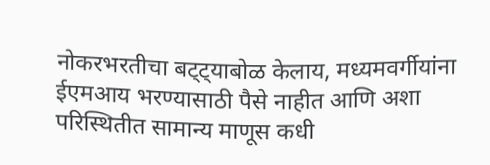नोकरभरतीचा बट्ट्याबोळ केलाय, मध्यमवर्गीयांना ईएमआय भरण्यासाठी पैसे नाहीत आणि अशा परिस्थितीत सामान्य माणूस कधी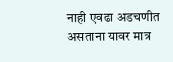नाही एवढा अडचणीत असताना यावर मात्र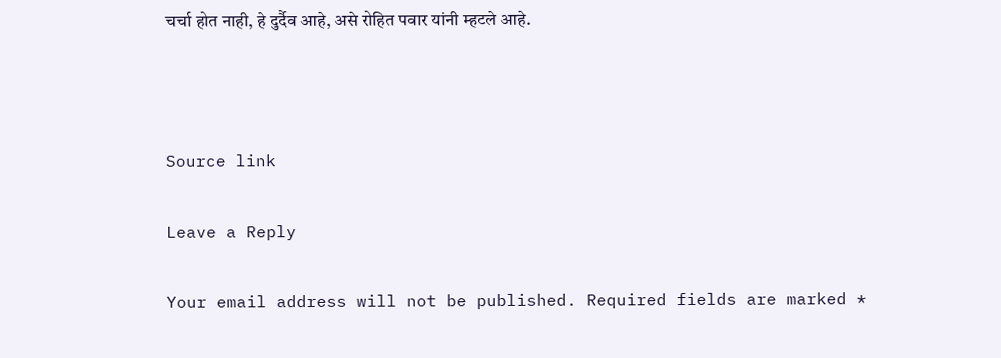चर्चा होत नाही, हे दुर्दैव आहे, असे रोहित पवार यांनी म्हटले आहे.



Source link

Leave a Reply

Your email address will not be published. Required fields are marked *